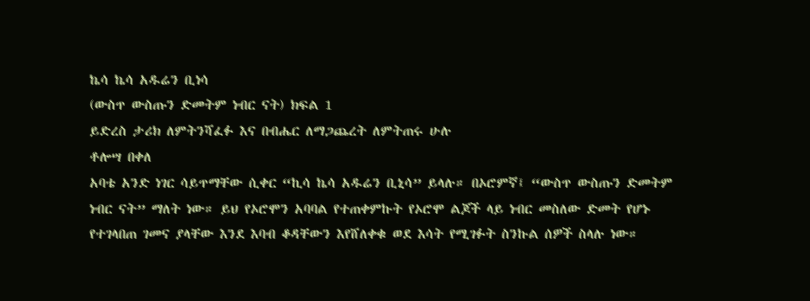ኬሳ ኬሳ አዱሬን ቢነሳ
(ውስጥ ውስጡን ድመትም ነብር ናት) ክፍል 1
ይድረስ ታሪክ ለምትንሻፈፉ እና በብሔር ለማጋጨረት ለምትጠሩ ሁሉ
ቶሎሣ በቀለ
አባቴ አንድ ነገር ሳይጥማቸው ሲቀር “ኪሳ ኬሳ አዱሬን ቢኒሳ” ይላሉ። በኦሮምኛ፤ “ውስጥ ውስጡን ድመትም ነብር ናት” ማለት ነው። ይህ የኦሮሞን አባባል የተጠቀምኩት የኦሮሞ ልጆች ላይ ነብር መስለው ድመት የሆኑ የተገላበጠ ገመና ያላቸው እንደ እባብ ቆዳቸውን እየሸለቀቁ ወደ እሳት የሚገፉት ስንኩል ሰዎች ስላሉ ነው።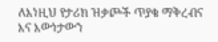ለእነዚህ የታሪክ ዝቃጮች ጥያቄ ማቅረብና እና እውነታውን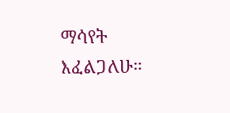ማሳየት እፈልጋለሁ።